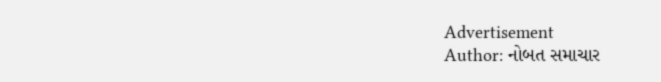Advertisement
Author: નોબત સમાચાર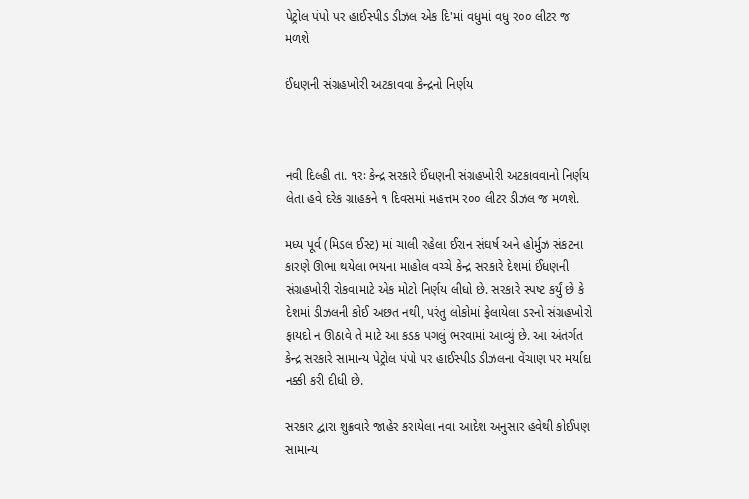પેટ્રોલ પંપો પર હાઈસ્પીડ ડીઝલ એક દિ'માં વધુમાં વધુ ર૦૦ લીટર જ મળશે

ઈંધણની સંગ્રહખોરી અટકાવવા કેન્દ્રનો નિર્ણય



નવી દિલ્હી તા. ૧રઃ કેન્દ્ર સરકારે ઈંધણની સંગ્રહખોરી અટકાવવાનો નિર્ણય લેતા હવે દરેક ગ્રાહકને ૧ દિવસમાં મહત્તમ ર૦૦ લીટર ડીઝલ જ મળશે.

મધ્ય પૂર્વ (મિડલ ઈસ્ટ) માં ચાલી રહેલા ઈરાન સંઘર્ષ અને હોર્મુઝ સંકટના કારણે ઊભા થયેલા ભયના માહોલ વચ્ચે કેન્દ્ર સરકારે દેશમાં ઈંધણની સંગ્રહખોરી રોકવામાટે એક મોટો નિર્ણય લીધો છે. સરકારે સ્પષ્ટ કર્યું છે કે દેશમાં ડીઝલની કોઈ અછત નથી, પરંતુ લોકોમાં ફેલાયેલા ડરનો સંગ્રહખોરો ફાયદો ન ઊઠાવે તે માટે આ કડક પગલું ભરવામાં આવ્યું છે. આ અંતર્ગત કેન્દ્ર સરકારે સામાન્ય પેટ્રોલ પંપો પર હાઈસ્પીડ ડીઝલના વેંચાણ પર મર્યાદા નક્કી કરી દીધી છે.

સરકાર દ્વારા શુક્રવારે જાહેર કરાયેલા નવા આદેશ અનુસાર હવેથી કોઈપણ સામાન્ય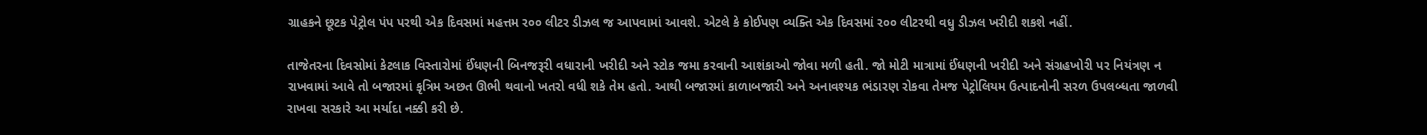ગ્રાહકને છૂટક પેટ્રોલ પંપ પરથી એક દિવસમાં મહત્તમ ર૦૦ લીટર ડીઝલ જ આપવામાં આવશે. એટલે કે કોઈપણ વ્યક્તિ એક દિવસમાં ર૦૦ લીટરથી વધુ ડીઝલ ખરીદી શકશે નહીં.

તાજેતરના દિવસોમાં કેટલાક વિસ્તારોમાં ઈંધણની બિનજરૂરી વધારાની ખરીદી અને સ્ટોક જમા કરવાની આશંકાઓ જોવા મળી હતી. જો મોટી માત્રામાં ઈંધણની ખરીદી અને સંગ્રહખોરી પર નિયંત્રણ ન રાખવામાં આવે તો બજારમાં કૃત્રિમ અછત ઊભી થવાનો ખતરો વધી શકે તેમ હતો. આથી બજારમાં કાળાબજારી અને અનાવશ્યક ભંડારણ રોકવા તેમજ પેટ્રોલિયમ ઉત્પાદનોની સરળ ઉપલબ્ધતા જાળવી રાખવા સરકારે આ મર્યાદા નક્કી કરી છે.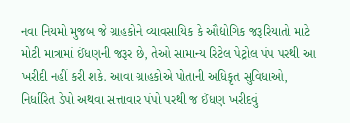નવા નિયમો મુજબ જે ગ્રાહકોને વ્યાવસાયિક કે ઔદ્યોગિક જરૂરિયાતો માટે મોટી માત્રામાં ઈંધણની જરૂર છે, તેઓ સામાન્ય રિટેલ પેટ્રોલ પંપ પરથી આ ખરીદી નહીં કરી શકે. આવા ગ્રાહકોએ પોતાની અધિકૃત સુવિધાઓ, નિર્ધારિત ડેપો અથવા સત્તાવાર પંપો પરથી જ ઈંધણ ખરીદવું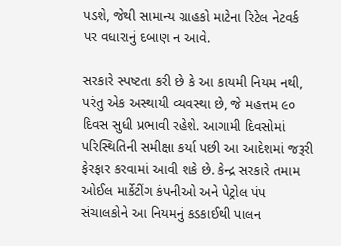પડશે, જેથી સામાન્ય ગ્રાહકો માટેના રિટેલ નેટવર્ક પર વધારાનું દબાણ ન આવે.

સરકારે સ્પષ્ટતા કરી છે કે આ કાયમી નિયમ નથી, પરંતુ એક અસ્થાયી વ્યવસ્થા છે, જે મહત્તમ ૯૦ દિવસ સુધી પ્રભાવી રહેશે. આગામી દિવસોમાં પરિસ્થિતિની સમીક્ષા કર્યા પછી આ આદેશમાં જરૂરી ફેરફાર કરવામાં આવી શકે છે. કેન્દ્ર સરકારે તમામ ઓઈલ માર્કેટીંગ કંપનીઓ અને પેટ્રોલ પંપ સંચાલકોને આ નિયમનું કડકાઈથી પાલન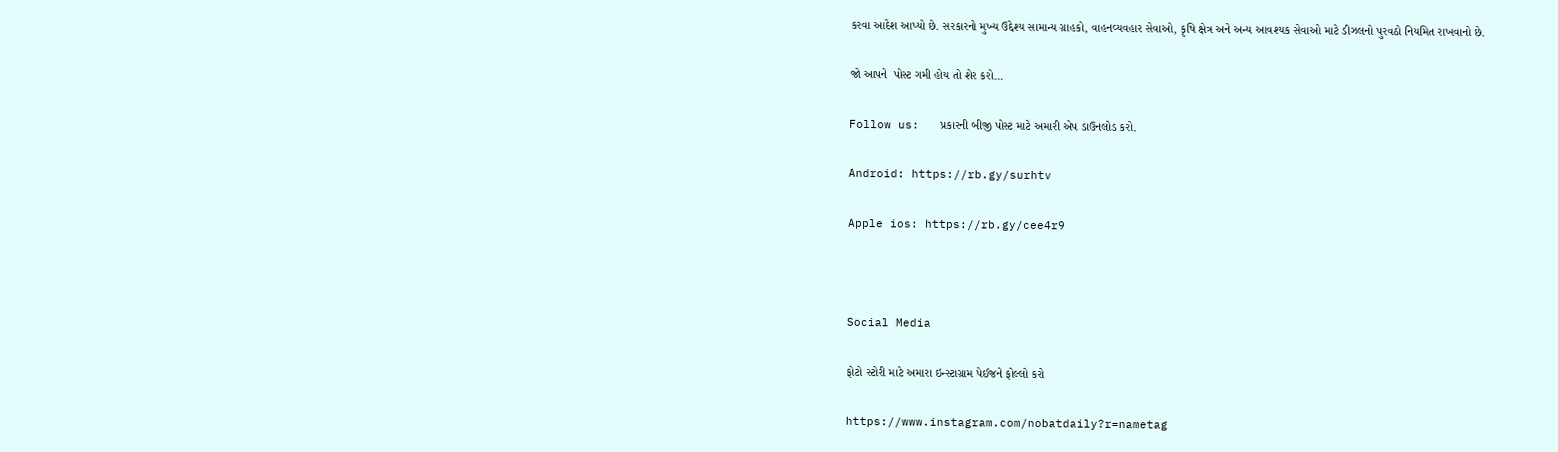કરવા આદેશ આપ્યો છે. સરકારનો મુખ્ય ઉદ્દેશ્ય સામાન્ય ગ્રાહકો, વાહનવ્યવહાર સેવાઓ, કૃષિ ક્ષેત્ર અને અન્ય આવશ્યક સેવાઓ માટે ડીઝલનો પુરવઠો નિયમિત રાખવાનો છે.

જો આપને  પોસ્ટ ગમી હોય તો શેર કરો...

Follow us:   પ્રકારની બીજી પોસ્ટ માટે અમારી એપ ડાઉનલોડ કરો.

Android: https://rb.gy/surhtv

Apple ios: https://rb.gy/cee4r9



Social Media

ફોટો સ્ટોરી માટે અમારા ઇન્સ્ટાગ્રામ પેઈજને ફોલ્લો કરો

https://www.instagram.com/nobatdaily?r=nametag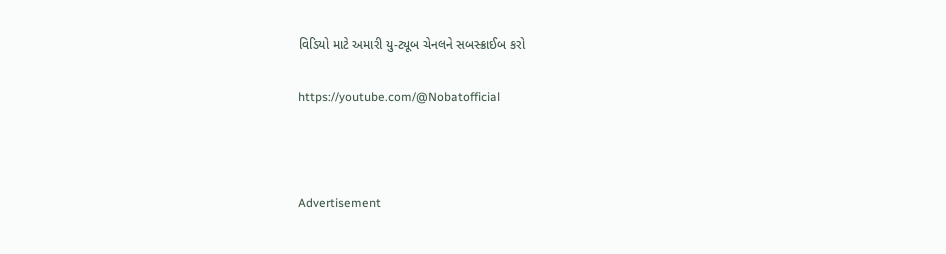વિડિયો માટે અમારી યુ-ટ્યૂબ ચેનલને સબસ્ક્રાઈબ કરો

https://youtube.com/@Nobatofficial



Advertisement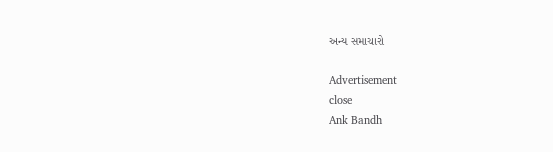અન્ય સમાચારો

Advertisement
close
Ank Bandh